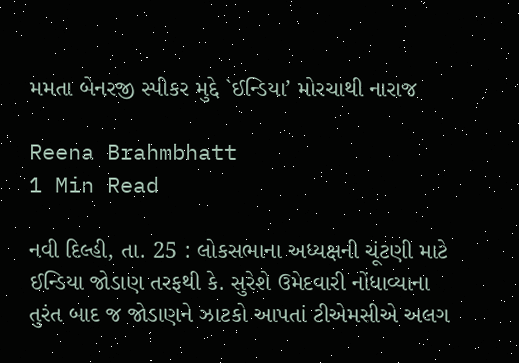મમતા બેનરજી સ્પીકર મુદ્દે `ઈન્ડિયા’ મોરચાથી નારાજ

Reena Brahmbhatt
1 Min Read

નવી દિલ્હી, તા. 25 : લોકસભાના અધ્યક્ષની ચૂંટણી માટે ઈન્ડિયા જોડાણ તરફથી કે. સુરેશે ઉમેદવારી નોંધાવ્યાના તુરંત બાદ જ જોડાણને ઝાટકો આપતાં ટીએમસીએ અલગ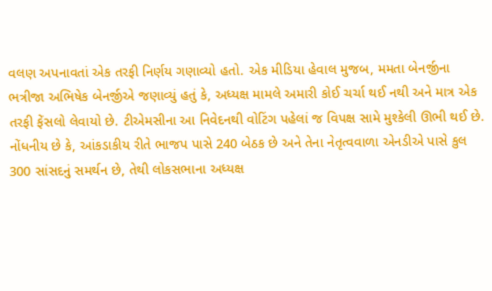વલણ અપનાવતાં એક તરફી નિર્ણય ગણાવ્યો હતો. એક મીડિયા હેવાલ મુજબ, મમતા બેનર્જીના ભત્રીજા અભિષેક બેનર્જીએ જણાવ્યું હતું કે, અધ્યક્ષ મામલે અમારી કોઈ ચર્ચા થઈ નથી અને માત્ર એક તરફી ફેંસલો લેવાયો છે. ટીએમસીના આ નિવેદનથી વોટિંગ પહેલાં જ વિપક્ષ સામે મુશ્કેલી ઊભી થઈ છે. નોંધનીય છે કે, આંકડાકીય રીતે ભાજપ પાસે 240 બેઠક છે અને તેના નેતૃત્વવાળા એનડીએ પાસે કુલ 300 સાંસદનું સમર્થન છે, તેથી લોકસભાના અધ્યક્ષ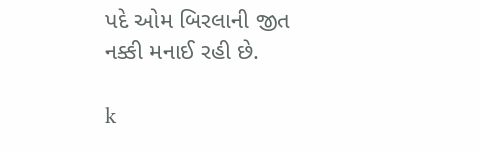પદે ઓમ બિરલાની જીત નક્કી મનાઈ રહી છે.

k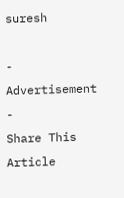suresh

- Advertisement -
Share This Article